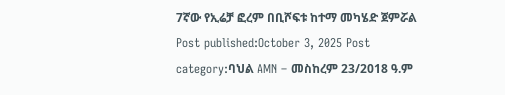7ኛው የኢሬቻ ፎረም በቢሾፍቱ ከተማ መካሄድ ጀምሯል Post published:October 3, 2025 Post category:ባህል AMN – መስከረም 23/2018 ዓ.ም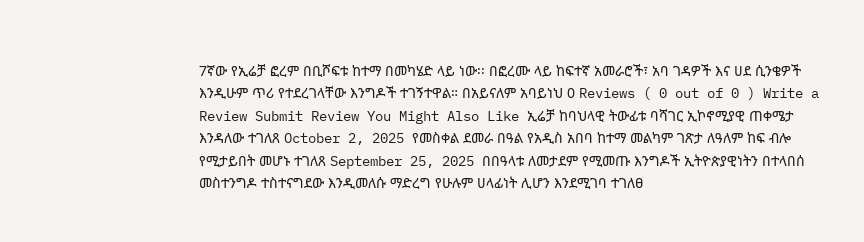7ኛው የኢሬቻ ፎረም በቢሾፍቱ ከተማ በመካሄድ ላይ ነው፡፡ በፎረሙ ላይ ከፍተኛ አመራሮች፣ አባ ገዳዎች እና ሀደ ሲንቄዎች እንዲሁም ጥሪ የተደረገላቸው እንግዶች ተገኝተዋል። በአይናለም አባይነህ 0 Reviews ( 0 out of 0 ) Write a Review Submit Review You Might Also Like ኢሬቻ ከባህላዊ ትውፊቱ ባሻገር ኢኮኖሚያዊ ጠቀሜታ እንዳለው ተገለጸ October 2, 2025 የመስቀል ደመራ በዓል የአዲስ አበባ ከተማ መልካም ገጽታ ለዓለም ከፍ ብሎ የሚታይበት መሆኑ ተገለጸ September 25, 2025 በበዓላቱ ለመታደም የሚመጡ እንግዶች ኢትዮጵያዊነትን በተላበሰ መስተንግዶ ተስተናግደው እንዲመለሱ ማድረግ የሁሉም ሀላፊነት ሊሆን እንደሚገባ ተገለፀ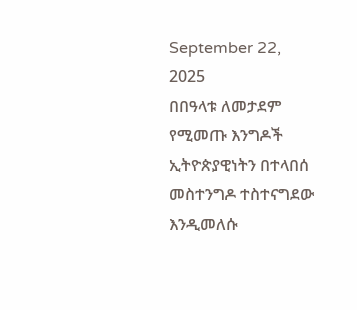September 22, 2025
በበዓላቱ ለመታደም የሚመጡ እንግዶች ኢትዮጵያዊነትን በተላበሰ መስተንግዶ ተስተናግደው እንዲመለሱ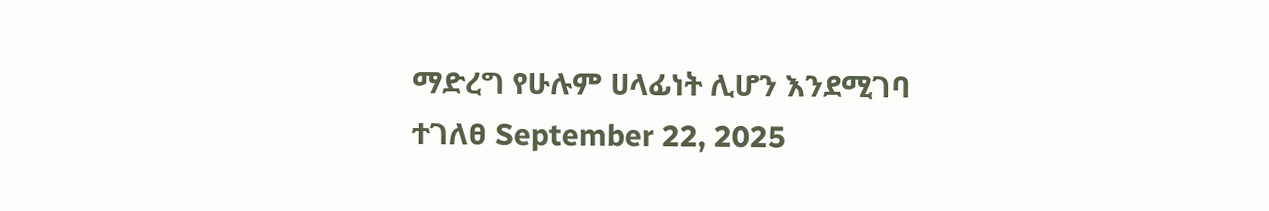ማድረግ የሁሉም ሀላፊነት ሊሆን እንደሚገባ ተገለፀ September 22, 2025